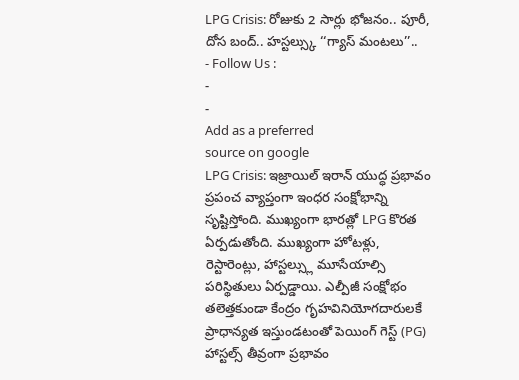LPG Crisis: రోజుకు 2 సార్లు భోజనం.. పూరీ, దోస బంద్.. హస్టల్స్కు ‘‘గ్యాస్ మంటలు’’..
- Follow Us :
-
-
Add as a preferred
source on google
LPG Crisis: ఇజ్రాయిల్ ఇరాన్ యుద్ధ ప్రభావం ప్రపంచ వ్యాప్తంగా ఇంధర సంక్షోభాన్ని సృష్టిస్తోంది. ముఖ్యంగా భారత్లో LPG కొరత ఏర్పడుతోంది. ముఖ్యంగా హోటళ్లు, రెస్టారెంట్లు, హాస్టల్స్లు మూసేయాల్సి పరిస్థితులు ఏర్పడ్డాయి. ఎల్పీజీ సంక్షోభం తలెత్తకుండా కేంద్రం గృహవినియోగదారులకే ప్రాధాన్యత ఇస్తుండటంతో పెయింగ్ గెస్ట్ (PG) హాస్టల్స్ తీవ్రంగా ప్రభావం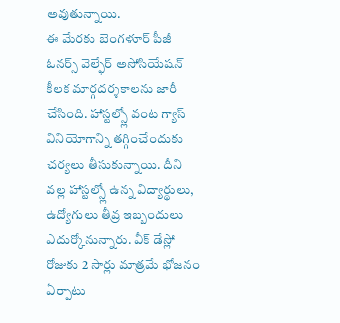అవుతున్నాయి.
ఈ మేరకు బెంగళూర్ పీజీ ఓనర్స్ వెల్ఫేర్ అసోసియేషన్ కీలక మార్గదర్శకాలను జారీ చేసింది. హాస్టల్స్లో వంట గ్యాస్ వినియోగాన్ని తగ్గించేందుకు చర్యలు తీసుకున్నాయి. దీని వల్ల హాస్టల్స్లో ఉన్న విద్యార్థులు, ఉద్యోగులు తీవ్ర ఇబ్బందులు ఎదుర్కోనున్నారు. వీక్ డేస్లో రోజుకు 2 సార్లు మాత్రమే భోజనం ఏర్పాటు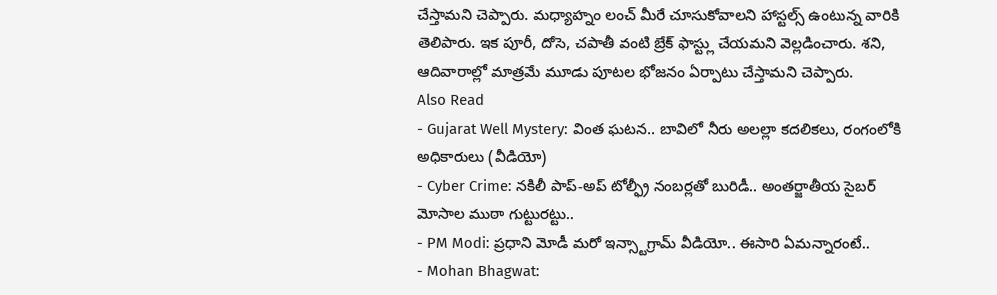చేస్తామని చెప్పారు. మధ్యాహ్నం లంచ్ మీరే చూసుకోవాలని హాస్టల్స్ ఉంటున్న వారికి తెలిపారు. ఇక పూరీ, దోసె, చపాతీ వంటి బ్రేక్ ఫాస్ట్లు చేయమని వెల్లడించారు. శని, ఆదివారాల్లో మాత్రమే మూడు పూటల భోజనం ఏర్పాటు చేస్తామని చెప్పారు.
Also Read
- Gujarat Well Mystery: వింత ఘటన.. బావిలో నీరు అలల్లా కదలికలు, రంగంలోకి అధికారులు (వీడియో)
- Cyber Crime: నకిలీ పాప్-అప్ టోల్ఫ్రీ నంబర్లతో బురిడీ.. అంతర్జాతీయ సైబర్ మోసాల ముఠా గుట్టురట్టు..
- PM Modi: ప్రధాని మోడీ మరో ఇన్స్టాగ్రామ్ వీడియో.. ఈసారి ఏమన్నారంటే..
- Mohan Bhagwat: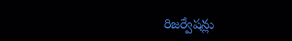రిజర్వేషన్లు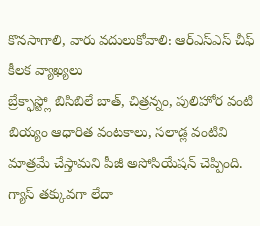కొనసాగాలి, వారు వదులుకోవాలి: ఆర్ఎస్ఎస్ చీఫ్ కీలక వ్యాఖ్యలు
బ్రేక్ఫాస్ట్లో బిసిబిలే బాత్, చిత్రన్నం, పులిహోర వంటి బియ్యం ఆధారిత వంటకాలు, సలాడ్ల వంటివి మాత్రమే చేస్తామని పీజీ అసోసియేషన్ చెప్పింది. గ్యాస్ తక్కువగా లేదా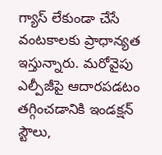గ్యాస్ లేకుండా చేసే వంటకాలకు ప్రాధాన్యత ఇస్తున్నారు. మరోవైపు ఎల్పీజీపై ఆదారపడటం తగ్గించడానికి ఇండక్షన్ స్టౌలు,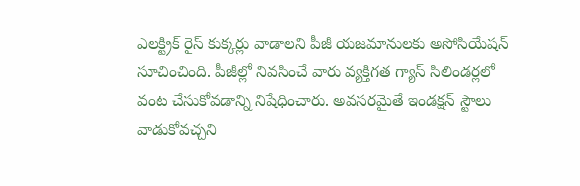ఎలక్ట్రిక్ రైస్ కుక్కర్లు వాడాలని పీజీ యజమానులకు అసోసియేషన్ సూచించింది. పీజీల్లో నివసించే వారు వ్యక్తిగత గ్యాస్ సిలిండర్లలో వంట చేసుకోవడాన్ని నిషేధించారు. అవసరమైతే ఇండక్షన్ స్టౌలు వాడుకోవచ్చని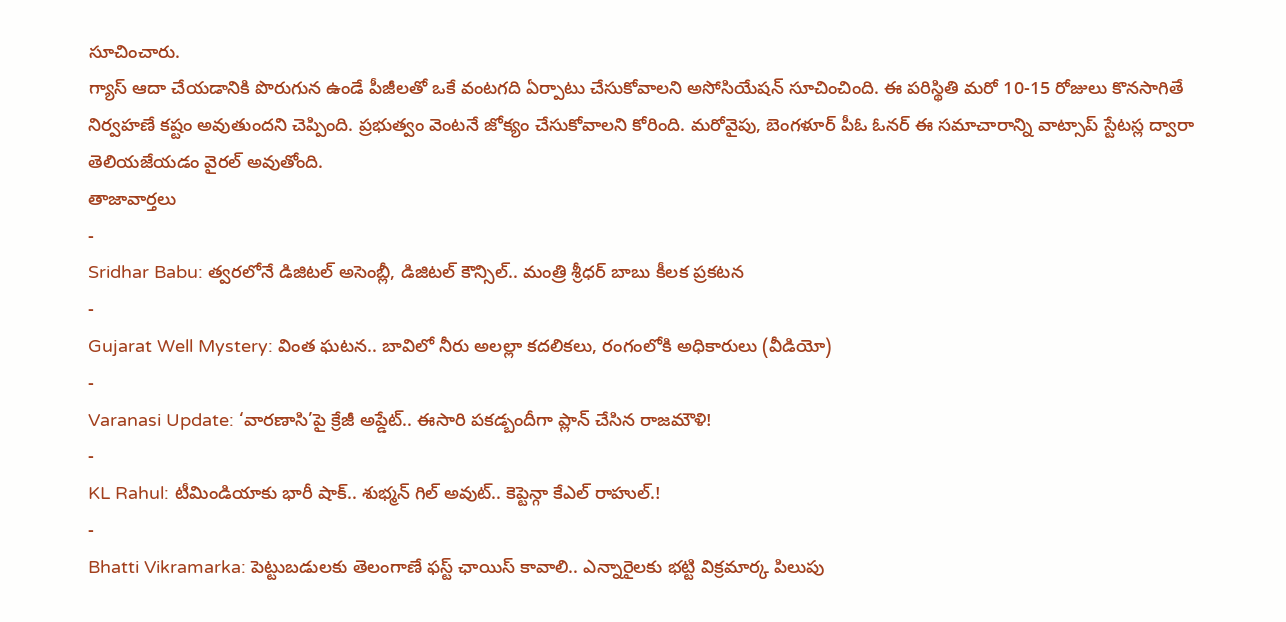సూచించారు.
గ్యాస్ ఆదా చేయడానికి పొరుగున ఉండే పీజీలతో ఒకే వంటగది ఏర్పాటు చేసుకోవాలని అసోసియేషన్ సూచించింది. ఈ పరిస్థితి మరో 10-15 రోజులు కొనసాగితే నిర్వహణే కష్టం అవుతుందని చెప్పింది. ప్రభుత్వం వెంటనే జోక్యం చేసుకోవాలని కోరింది. మరోవైపు, బెంగళూర్ పీఓ ఓనర్ ఈ సమాచారాన్ని వాట్సాప్ స్టేటస్ల ద్వారా తెలియజేయడం వైరల్ అవుతోంది.
తాజావార్తలు
-
Sridhar Babu: త్వరలోనే డిజిటల్ అసెంబ్లీ, డిజిటల్ కౌన్సిల్.. మంత్రి శ్రీధర్ బాబు కీలక ప్రకటన
-
Gujarat Well Mystery: వింత ఘటన.. బావిలో నీరు అలల్లా కదలికలు, రంగంలోకి అధికారులు (వీడియో)
-
Varanasi Update: ‘వారణాసి’పై క్రేజీ అప్డేట్.. ఈసారి పకడ్బందీగా ప్లాన్ చేసిన రాజమౌళి!
-
KL Rahul: టీమిండియాకు భారీ షాక్.. శుభ్మన్ గిల్ అవుట్.. కెప్టెన్గా కేఎల్ రాహుల్.!
-
Bhatti Vikramarka: పెట్టుబడులకు తెలంగాణే ఫస్ట్ ఛాయిస్ కావాలి.. ఎన్నారైలకు భట్టి విక్రమార్క పిలుపు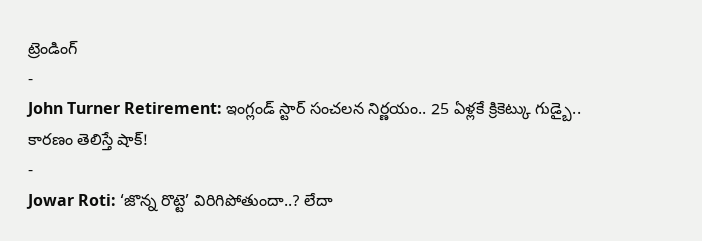ట్రెండింగ్
-
John Turner Retirement: ఇంగ్లండ్ స్టార్ సంచలన నిర్ణయం.. 25 ఏళ్లకే క్రికెట్కు గుడ్బై.. కారణం తెలిస్తే షాక్!
-
Jowar Roti: ‘జొన్న రొట్టె’ విరిగిపోతుందా..? లేదా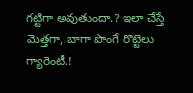గట్టిగా అవుతుందా.? ఇలా చేస్తే మెత్తగా, బాగా పొంగే రొట్టెలు గ్యారెంటీ.!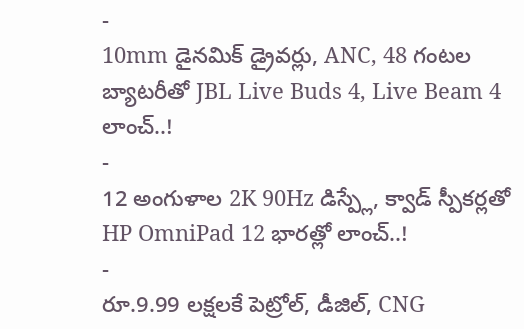-
10mm డైనమిక్ డ్రైవర్లు, ANC, 48 గంటల బ్యాటరీతో JBL Live Buds 4, Live Beam 4 లాంచ్..!
-
12 అంగుళాల 2K 90Hz డిస్ప్లే, క్వాడ్ స్పీకర్లతో HP OmniPad 12 భారత్లో లాంచ్..!
-
రూ.9.99 లక్షలకే పెట్రోల్, డీజిల్, CNG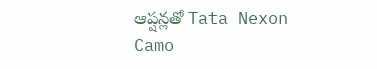ఆప్షన్లతో Tata Nexon Camo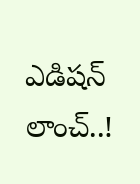ఎడిషన్ లాంచ్..!